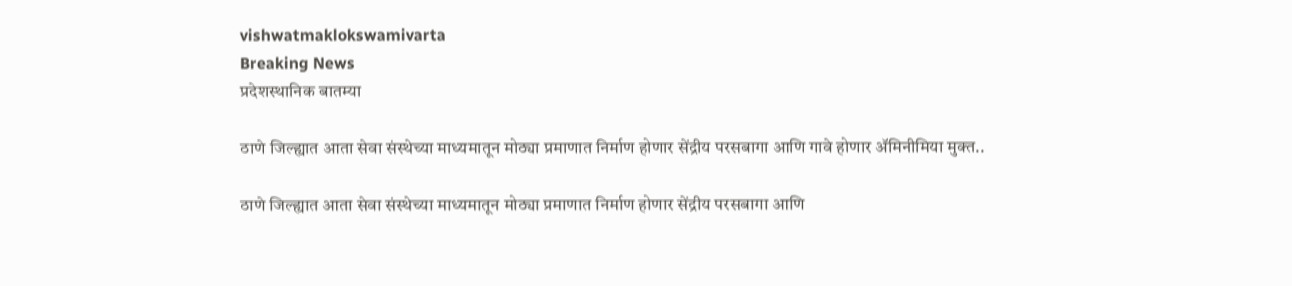vishwatmaklokswamivarta
Breaking News
प्रदेशस्थानिक बातम्या

ठाणे जिल्ह्यात आता सेवा संस्थेच्या माध्यमातून मोठ्या प्रमाणात निर्माण होणार सेंद्रीय परसबागा आणि गावे होणार ॲमिनीमिया मुक्त..

ठाणे जिल्ह्यात आता सेवा संस्थेच्या माध्यमातून मोठ्या प्रमाणात निर्माण होणार सेंद्रीय परसबागा आणि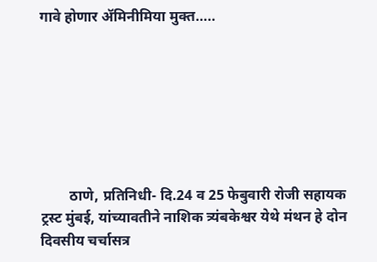गावे होणार ॲमिनीमिया मुक्त…..







        ठाणे, प्रतिनिधी- दि.24 व 25 फेबुवारी रोजी सहायक ट्रस्ट मुंबई, यांच्यावतीने नाशिक त्र्यंबकेश्वर येथे मंथन हे दोन दिवसीय चर्चासत्र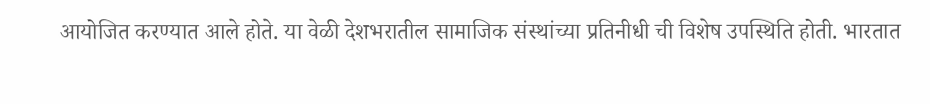आयोजित करण्यात आले होते. या वेळी देशभरातील सामाजिक संस्थांच्या प्रतिनीधी ची विशेष उपस्थिति होती. भारतात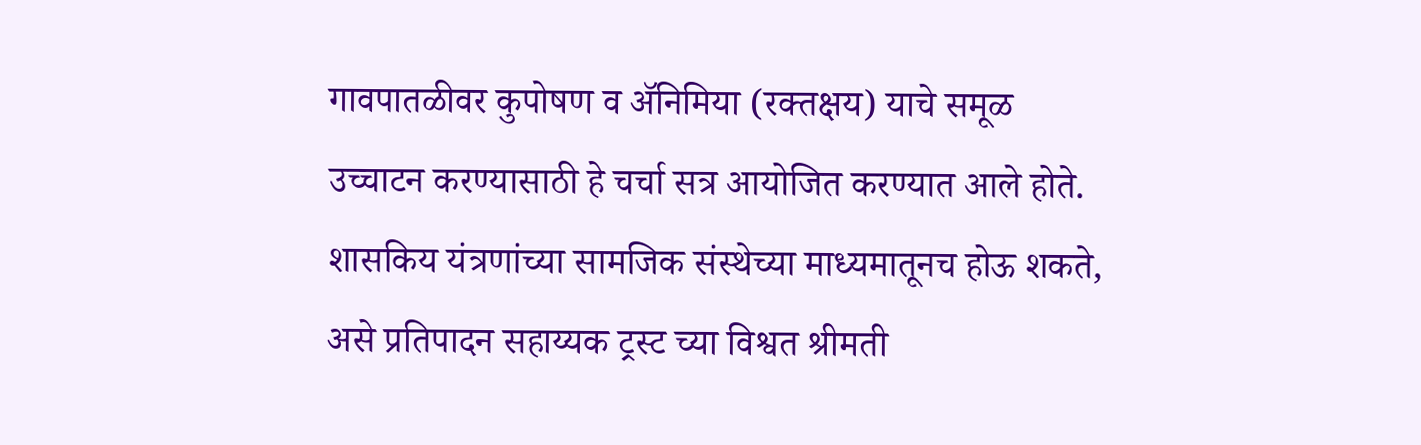गावपातळीवर कुपोषण व ॲनिमिया (रक्तक्षय) याचे समूळ उच्चाटन करण्यासाठी हे चर्चा सत्र आयोजित करण्यात आले होते. शासकिय यंत्रणांच्या सामजिक संस्थेच्या माध्यमातूनच होऊ शकते, असे प्रतिपादन सहाय्यक ट्रस्ट च्या विश्वत श्रीमती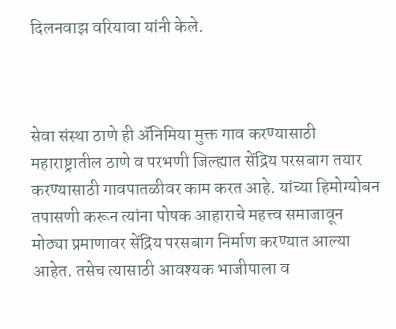दिलनवाझ वरियावा यांनी केले.



सेवा संस्था ठाणे ही ॲनिमिया मुक्त गाव करण्यासाठी महाराष्ट्रातील ठाणे व परभणी जिल्ह्यात सेंद्रिय परसबाग तयार करण्यासाठी गावपातळीवर काम करत आहे. यांच्या हिमोग्योबन तपासणी करून त्यांना पोषक आहाराचे महत्त्व समाजावून मोठ्या प्रमाणावर सेंद्रिय परसबाग निर्माण करण्यात आल्या आहेत. तसेच त्यासाठी आवश्यक भाजीपाला व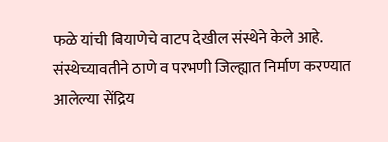फळे यांची बियाणेचे वाटप देखील संस्थेने केले आहे. संस्थेच्यावतीने ठाणे व परभणी जिल्ह्यात निर्माण करण्यात आलेल्या सेंद्रिय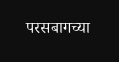परसबागच्या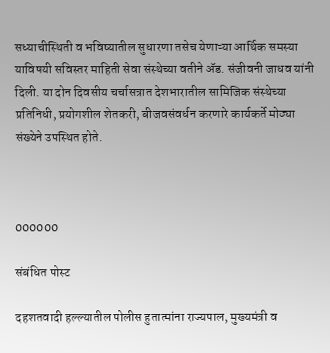सध्याचीस्थिती व भविष्यातील सुधारणा तसेच येणाऱ्या आर्थिक समस्या याविषयी सविस्तर माहिती सेवा संस्थेच्या वतीने ॲड. संजीवनी जाधव यांनी दिली. या दोन दिवसीय चर्चासत्रात देशभारातील सामिजिक संस्थेच्या प्रतिनिधी, प्रयोगशील शेतकरी, बीजवसंवर्धन करणारे कार्यकर्ते मोठ्या संख्येने उपस्थित होते.



000000

संबंधित पोस्ट

दहशतवादी हल्ल्यातील पोलीस हुतात्मांना राज्यपाल, मुख्यमंत्री व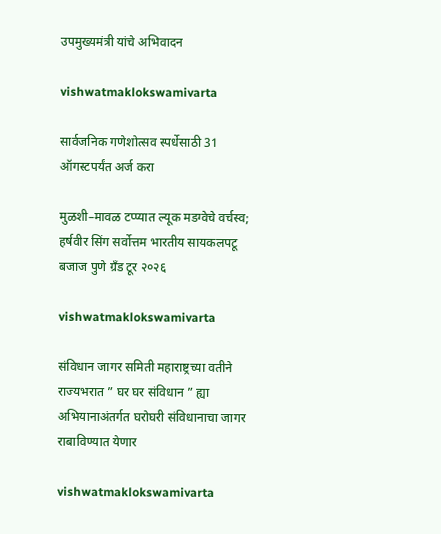उपमुख्यमंत्री यांचे अभिवादन

vishwatmaklokswamivarta

सार्वजनिक गणेशोत्सव स्पर्धेसाठी 31 ऑगस्टपर्यंत अर्ज करा

मुळशी–मावळ टप्प्यात ल्यूक मडग्वेचे वर्चस्व; हर्षवीर सिंग सर्वोत्तम भारतीय सायकलपटू बजाज पुणे ग्रँड टूर २०२६

vishwatmaklokswamivarta

संविधान जागर समिती महाराष्ट्रच्या वतीने राज्यभरात ” घर घर संविधान ” ह्या अभियानाअंतर्गत घरोघरी संविधानाचा जागर राबाविण्यात येणार

vishwatmaklokswamivarta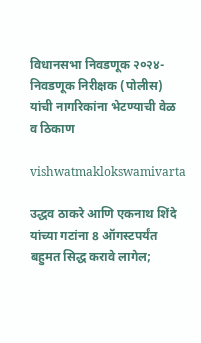विधानसभा निवडणूक २०२४-निवडणूक निरीक्षक (पोलीस) यांची नागरिकांना भेटण्याची वेळ व ठिकाण

vishwatmaklokswamivarta

उद्धव ठाकरे आणि एकनाथ शिंदे यांच्या गटांना 8 ऑगस्टपर्यंत बहुमत सिद्ध करावे लागेल;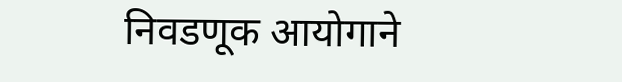निवडणूक आयोगाने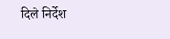दिले निर्देश